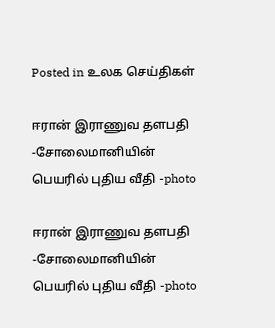Posted in உலக செய்திகள்

ஈரான் இராணுவ தளபதி -சோலைமானியின் பெயரில் புதிய வீதி -photo

ஈரான் இராணுவ தளபதி -சோலைமானியின் பெயரில் புதிய வீதி -photo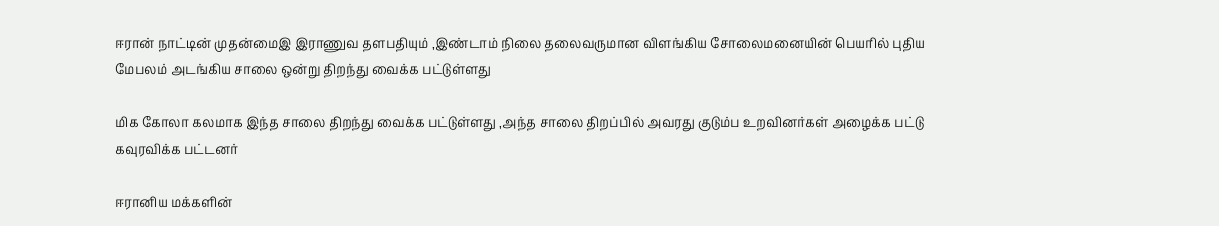ஈரான் நாட்டின் முதன்மைஇ இராணுவ தளபதியும் ,இண்டாம் நிலை தலைவருமான விளங்கிய சோலைமனையின் பெயரில் புதிய மேபலம் அடங்கிய சாலை ஒன்று திறந்து வைக்க பட்டுள்ளது

மிக கோலா கலமாக இந்த சாலை திறந்து வைக்க பட்டுள்ளது ,அந்த சாலை திறப்பில் அவரது குடும்ப உறவினர்கள் அழைக்க பட்டு கவுரவிக்க பட்டனர்

ஈரானிய மக்களின்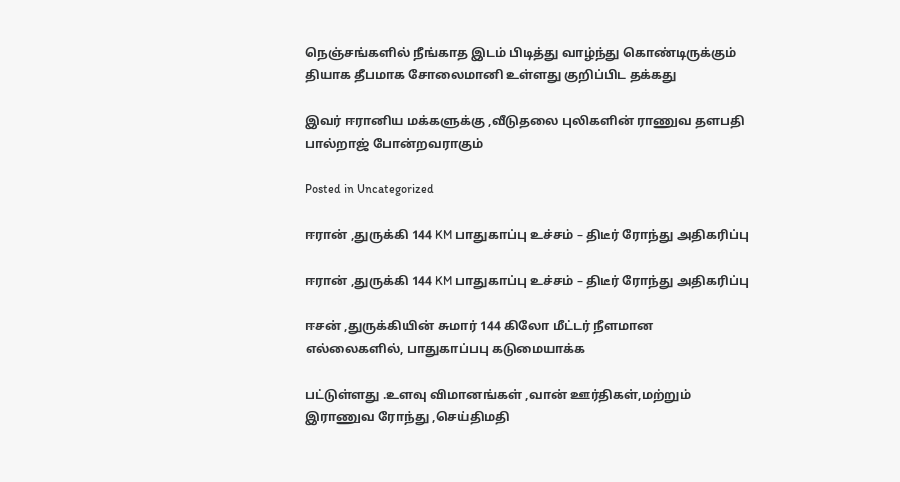நெஞ்சங்களில் நீங்காத இடம் பிடித்து வாழ்ந்து கொண்டிருக்கும் தியாக தீபமாக சோலைமானி உள்ளது குறிப்பிட தக்கது

இவர் ஈரானிய மக்களுக்கு ,வீடுதலை புலிகளின் ராணுவ தளபதி பால்றாஜ் போன்றவராகும்

Posted in Uncategorized

ஈரான் ,துருக்கி 144 KM பாதுகாப்பு உச்சம் – திடீர் ரோந்து அதிகரிப்பு

ஈரான் ,துருக்கி 144 KM பாதுகாப்பு உச்சம் – திடீர் ரோந்து அதிகரிப்பு

ஈசன் ,துருக்கியின் சுமார் 144 கிலோ மீட்டர் நீளமான எல்லைகளில், பாதுகாப்பபு கடுமையாக்க

பட்டுள்ளது .உளவு விமானங்கள் ,வான் ஊர்திகள்,மற்றும் இராணுவ ரோந்து ,செய்திமதி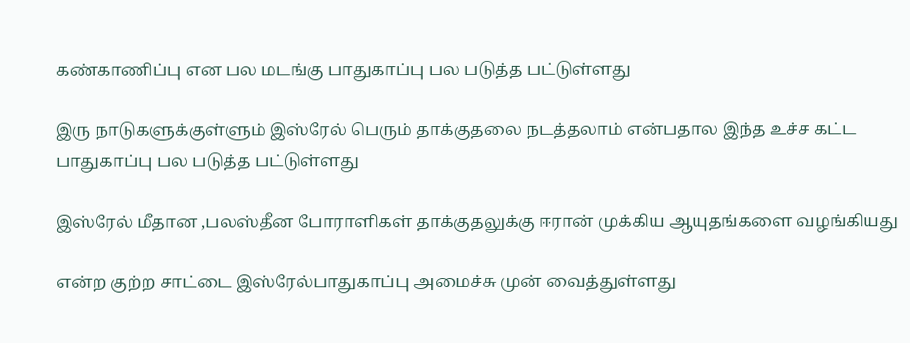கண்காணிப்பு என பல மடங்கு பாதுகாப்பு பல படுத்த பட்டுள்ளது

இரு நாடுகளுக்குள்ளும் இஸ்ரேல் பெரும் தாக்குதலை நடத்தலாம் என்பதால இந்த உச்ச கட்ட பாதுகாப்பு பல படுத்த பட்டுள்ளது

இஸ்ரேல் மீதான ,பலஸ்தீன போராளிகள் தாக்குதலுக்கு ஈரான் முக்கிய ஆயுதங்களை வழங்கியது

என்ற குற்ற சாட்டை இஸ்ரேல்பாதுகாப்பு அமைச்சு முன் வைத்துள்ளது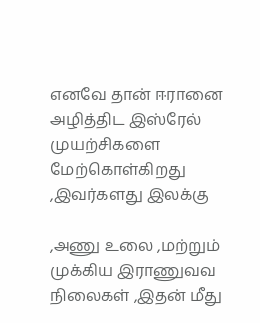எனவே தான் ஈரானை அழித்திட இஸ்ரேல் முயற்சிகளை மேற்கொள்கிறது ,இவர்களது இலக்கு

,அணு உலை ,மற்றும் முக்கிய இராணுவவ நிலைகள் ,இதன் மீது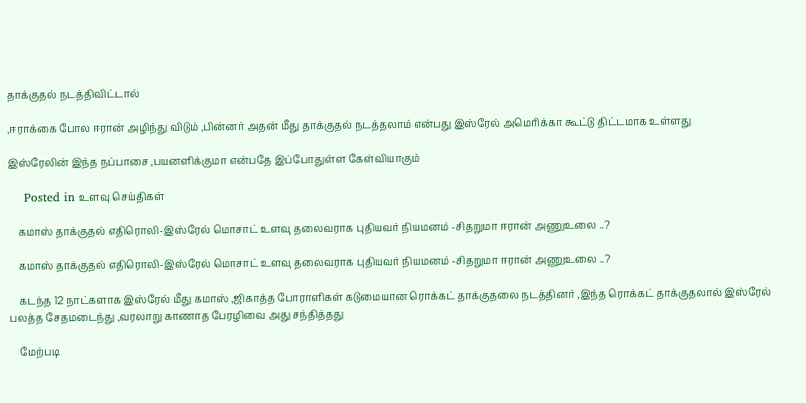தாக்குதல் நடத்திவிட்டால்

,ஈராக்கை போல ஈரான் அழிந்து விடும் ,பின்னர் அதன் மீது தாக்குதல் நடத்தலாம் என்பது இஸ்ரேல் அமெரிக்கா கூட்டு திட்டமாக உள்ளது

இஸ்ரேலின் இந்த நப்பாசை ,பயனளிக்குமா என்பதே இப்போதுள்ள கேள்வியாகும்

    Posted in உளவு செய்திகள்

    கமாஸ் தாக்குதல் எதிரொலி-இஸ்ரேல் மொசாட் உளவு தலைவராக புதியவர் நியமனம் -சிதறுமா ஈரான் அணுஉலை ..?

    கமாஸ் தாக்குதல் எதிரொலி-இஸ்ரேல் மொசாட் உளவு தலைவராக புதியவர் நியமனம் -சிதறுமா ஈரான் அணுஉலை ..?

    கடந்த 12 நாட்களாக இஸ்ரேல் மீது கமாஸ் ,ஜிகாத்த போராளிகள் கடுமையான ரொக்கட் தாக்குதலை நடத்தினர் ,இந்த ரொக்கட் தாக்குதலால் இஸ்ரேல் பலத்த சேதமடைந்து ,வரலாறு காணாத பேரழிவை அது சந்தித்தது

    மேற்படி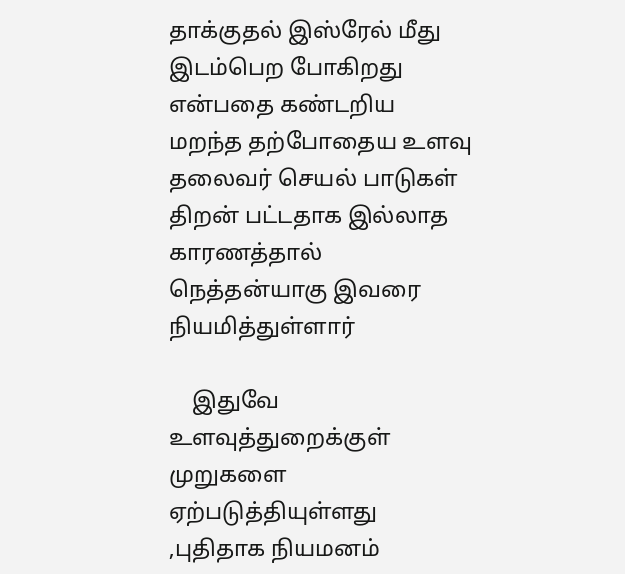தாக்குதல் இஸ்ரேல் மீது இடம்பெற போகிறது என்பதை கண்டறிய மறந்த தற்போதைய உளவு தலைவர் செயல் பாடுகள் திறன் பட்டதாக இல்லாத காரணத்தால் நெத்தன்யாகு இவரை நியமித்துள்ளார்

    இதுவே உளவுத்துறைக்குள் முறுகளை ஏற்படுத்தியுள்ளது ,புதிதாக நியமனம்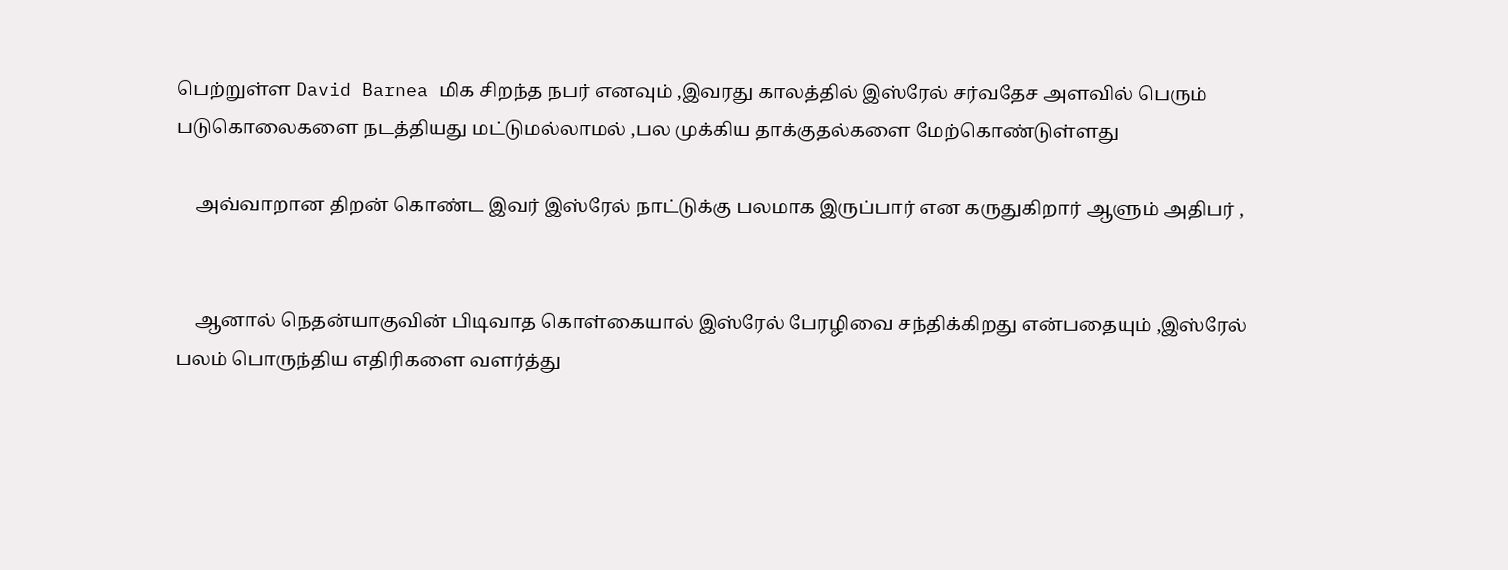பெற்றுள்ள David Barnea மிக சிறந்த நபர் எனவும் ,இவரது காலத்தில் இஸ்ரேல் சர்வதேச அளவில் பெரும் படுகொலைகளை நடத்தியது மட்டுமல்லாமல் ,பல முக்கிய தாக்குதல்களை மேற்கொண்டுள்ளது

    அவ்வாறான திறன் கொண்ட இவர் இஸ்ரேல் நாட்டுக்கு பலமாக இருப்பார் என கருதுகிறார் ஆளும் அதிபர் ,


    ஆனால் நெதன்யாகுவின் பிடிவாத கொள்கையால் இஸ்ரேல் பேரழிவை சந்திக்கிறது என்பதையும் ,இஸ்ரேல் பலம் பொருந்திய எதிரிகளை வளர்த்து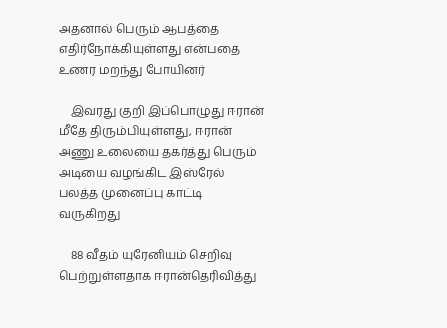அதனால் பெரும் ஆபத்தை எதிர்நோக்கியுள்ளது என்பதை உணர மறந்து போயினர்

    இவரது குறி இப்பொழுது ஈரான் மீதே திரும்பியுள்ளது, ஈரான் அணு உலையை தகர்த்து பெரும் அடியை வழங்கிட இஸ்ரேல் பலத்த முனைப்பு காட்டி வருகிறது

    88 வீதம் யுரேனியம் செறிவு பெற்றுள்ளதாக ஈரான்தெரிவித்து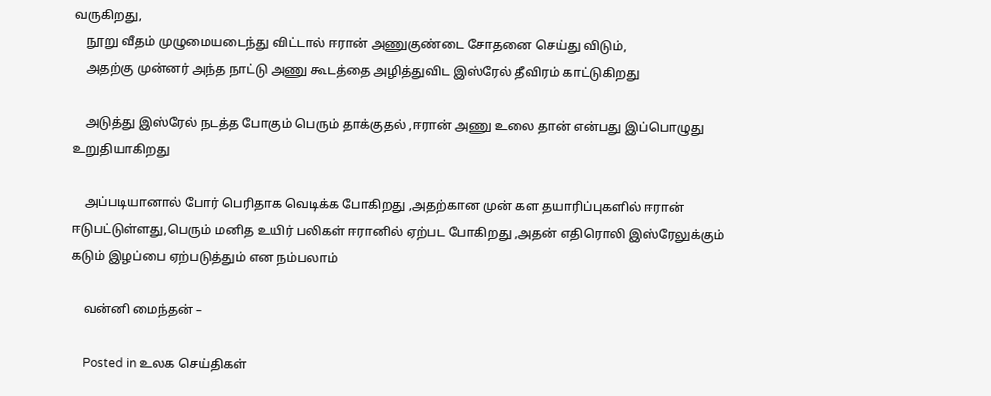வருகிறது,
    நூறு வீதம் முழுமையடைந்து விட்டால் ஈரான் அணுகுண்டை சோதனை செய்து விடும்,
    அதற்கு முன்னர் அந்த நாட்டு அணு கூடத்தை அழித்துவிட இஸ்ரேல் தீவிரம் காட்டுகிறது

    அடுத்து இஸ்ரேல் நடத்த போகும் பெரும் தாக்குதல் ,ஈரான் அணு உலை தான் என்பது இப்பொழுது உறுதியாகிறது

    அப்படியானால் போர் பெரிதாக வெடிக்க போகிறது ,அதற்கான முன் கள தயாரிப்புகளில் ஈரான் ஈடுபட்டுள்ளது,பெரும் மனித உயிர் பலிகள் ஈரானில் ஏற்பட போகிறது ,அதன் எதிரொலி இஸ்ரேலுக்கும் கடும் இழப்பை ஏற்படுத்தும் என நம்பலாம்

    வன்னி மைந்தன் –

    Posted in உலக செய்திகள்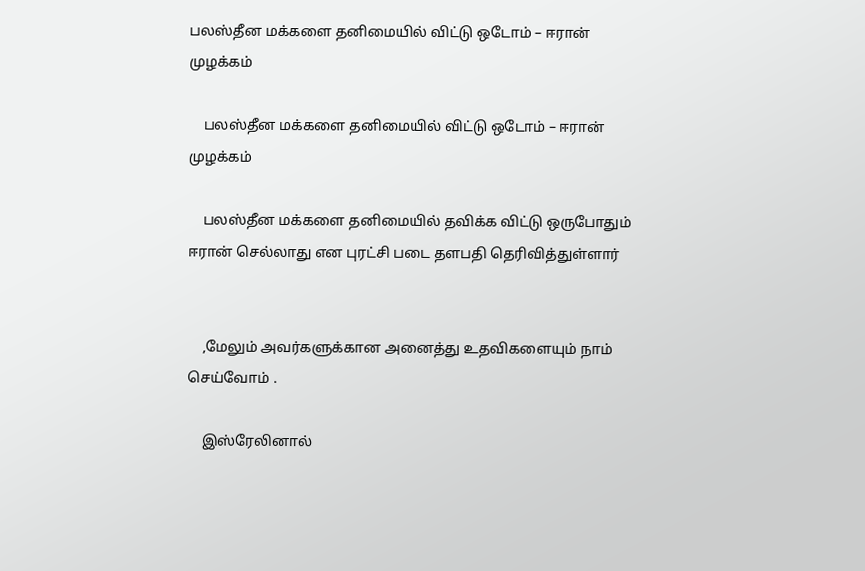பலஸ்தீன மக்களை தனிமையில் விட்டு ஒடோம் – ஈரான் முழக்கம்

    பலஸ்தீன மக்களை தனிமையில் விட்டு ஒடோம் – ஈரான் முழக்கம்

    பலஸ்தீன மக்களை தனிமையில் தவிக்க விட்டு ஒருபோதும் ஈரான் செல்லாது என புரட்சி படை தளபதி தெரிவித்துள்ளார்


    ,மேலும் அவர்களுக்கான அனைத்து உதவிகளையும் நாம் செய்வோம் .

    இஸ்ரேலினால்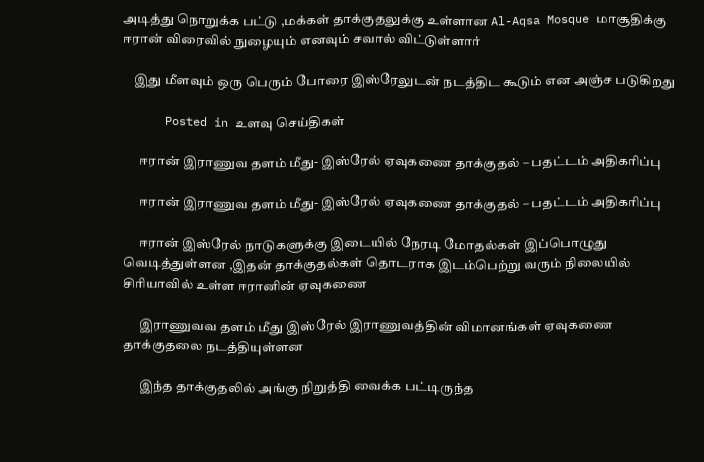அடித்து நொறுக்க பட்டு ,மக்கள் தாக்குதலுக்கு உள்ளான Al-Aqsa Mosque மாசூதிக்கு ஈரான் விரைவில் நுழையும் எனவும் சவால் விட்டுள்ளார்

    இது மீளவும் ஒரு பெரும் போரை இஸ்ரேலுடன் நடத்திட கூடும் என அஞ்ச படுகிறது

      Posted in உளவு செய்திகள்

      ஈரான் இராணுவ தளம் மீது- இஸ்ரேல் ஏவுகணை தாக்குதல் – பதட்டம் அதிகரிப்பு

      ஈரான் இராணுவ தளம் மீது- இஸ்ரேல் ஏவுகணை தாக்குதல் – பதட்டம் அதிகரிப்பு

      ஈரான் இஸ்ரேல் நாடுகளுக்கு இடையில் நேரடி மோதல்கள் இப்பொழுது வெடித்துள்ளன ,இதன் தாக்குதல்கள் தொடராக இடம்பெற்று வரும் நிலையில் சிரியாவில் உள்ள ஈரானின் ஏவுகணை

      இராணுவவ தளம் மீது இஸ்ரேல் இராணுவத்தின் விமானங்கள் ஏவுகணை தாக்குதலை நடத்தியுள்ளன

      இந்த தாக்குதலில் அங்கு நிறுத்தி வைக்க பட்டிருந்த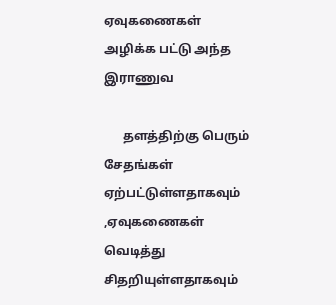ஏவுகணைகள் அழிக்க பட்டு அந்த இராணுவ

      தளத்திற்கு பெரும் சேதங்கள் ஏற்பட்டுள்ளதாகவும் ,ஏவுகணைகள் வெடித்து சிதறியுள்ளதாகவும்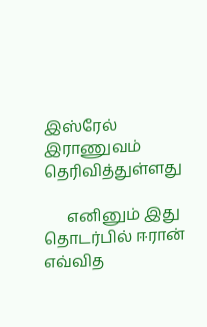இஸ்ரேல் இராணுவம் தெரிவித்துள்ளது

      எனினும் இது தொடர்பில் ஈரான் எவ்வித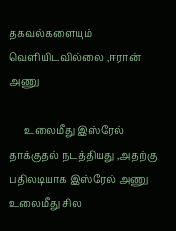தகவல்களையும் வெளியிடவில்லை ,ஈரான் அணு

      உலைமீது இஸ்ரேல் தாக்குதல் நடத்தியது ,அதற்கு பதிலடியாக இஸ்ரேல் அணு உலைமீது சில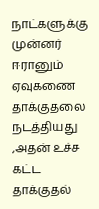நாட்களுக்கு முன்னர் ஈரானும் ஏவுகணை தாக்குதலை நடத்தியது ,அதன் உச்ச கட்ட தாக்குதல்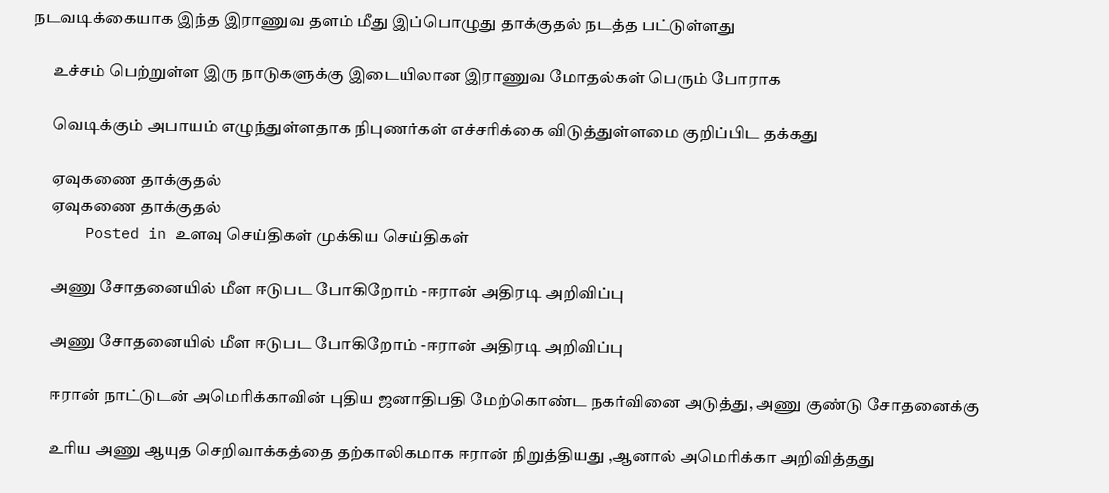நடவடிக்கையாக இந்த இராணுவ தளம் மீது இப்பொழுது தாக்குதல் நடத்த பட்டுள்ளது

      உச்சம் பெற்றுள்ள இரு நாடுகளுக்கு இடையிலான இராணுவ மோதல்கள் பெரும் போராக

      வெடிக்கும் அபாயம் எழுந்துள்ளதாக நிபுணர்கள் எச்சரிக்கை விடுத்துள்ளமை குறிப்பிட தக்கது

      ஏவுகணை தாக்குதல்
      ஏவுகணை தாக்குதல்
      Posted in உளவு செய்திகள் முக்கிய செய்திகள்

      அணு சோதனையில் மீள ஈடுபட போகிறோம் -ஈரான் அதிரடி அறிவிப்பு

      அணு சோதனையில் மீள ஈடுபட போகிறோம் -ஈரான் அதிரடி அறிவிப்பு

      ஈரான் நாட்டுடன் அமெரிக்காவின் புதிய ஜனாதிபதி மேற்கொண்ட நகர்வினை அடுத்து, அணு குண்டு சோதனைக்கு

      உரிய அணு ஆயுத செறிவாக்கத்தை தற்காலிகமாக ஈரான் நிறுத்தியது ,ஆனால் அமெரிக்கா அறிவித்தது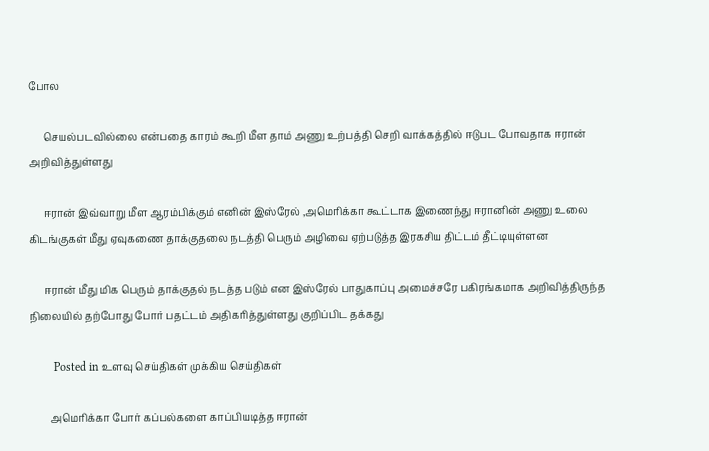போல

      செயல்படவில்லை என்பதை காரம் கூறி மீள தாம் அணு உற்பத்தி செறி வாக்கத்தில் ஈடுபட போவதாக ஈரான் அறிவித்துள்ளது

      ஈரான் இவ்வாறு மீள ஆரம்பிக்கும் எனின் இஸ்ரேல் ,அமெரிக்கா கூட்டாக இணைந்து ஈரானின் அணு உலை கிடங்குகள் மீது ஏவுகணை தாக்குதலை நடத்தி பெரும் அழிவை ஏற்படுத்த இரகசிய திட்டம் தீட்டியுள்ளன

      ஈரான் மீது மிக பெரும் தாக்குதல் நடத்த படும் என இஸ்ரேல் பாதுகாப்பு அமைச்சரே பகிரங்கமாக அறிவித்திருந்த நிலையில் தற்போது போர் பதட்டம் அதிகரித்துள்ளது குறிப்பிட தக்கது

        Posted in உளவு செய்திகள் முக்கிய செய்திகள்

        அமெரிக்கா போர் கப்பல்களை காப்பியடித்த ஈரான்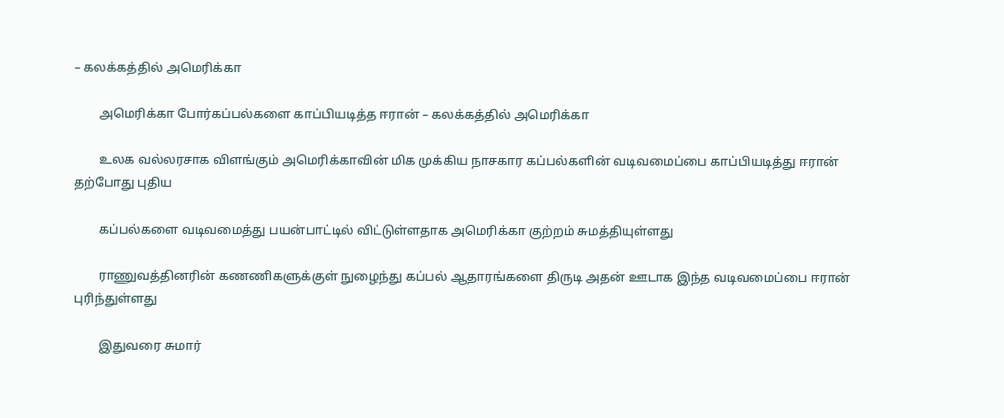– கலக்கத்தில் அமெரிக்கா

        அமெரிக்கா போர்கப்பல்களை காப்பியடித்த ஈரான் – கலக்கத்தில் அமெரிக்கா

        உலக வல்லரசாக விளங்கும் அமெரிக்காவின் மிக முக்கிய நாசகார கப்பல்களின் வடிவமைப்பை காப்பியடித்து ஈரான் தற்போது புதிய

        கப்பல்களை வடிவமைத்து பயன்பாட்டில் விட்டுள்ளதாக அமெரிக்கா குற்றம் சுமத்தியுள்ளது

        ராணுவத்தினரின் கணணிகளுக்குள் நுழைந்து கப்பல் ஆதாரங்களை திருடி அதன் ஊடாக இந்த வடிவமைப்பை ஈரான் புரிந்துள்ளது

        இதுவரை சுமார்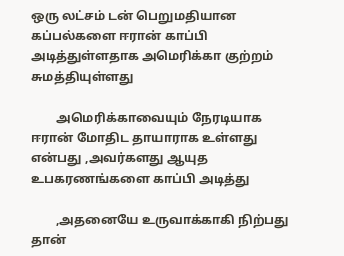ஒரு லட்சம் டன் பெறுமதியான கப்பல்களை ஈரான் காப்பி அடித்துள்ளதாக அமெரிக்கா குற்றம் சுமத்தியுள்ளது

        அமெரிக்காவையும் நேரடியாக ஈரான் மோதிட தாயாராக உள்ளது என்பது ,அவர்களது ஆயுத உபகரணங்களை காப்பி அடித்து

        ,அதனையே உருவாக்காகி நிற்பது தான்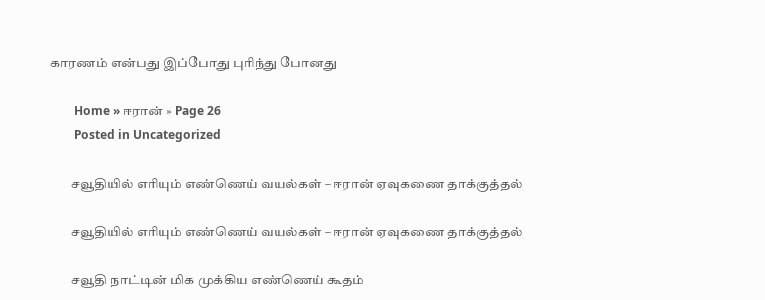காரணம் என்பது இப்போது புரிந்து போனது

        Home » ஈரான் » Page 26
        Posted in Uncategorized

        சவூதியில் எரியும் எண்ணெய் வயல்கள் – ஈரான் ஏவுகணை தாக்குத்தல்

        சவூதியில் எரியும் எண்ணெய் வயல்கள் – ஈரான் ஏவுகணை தாக்குத்தல்

        சவூதி நாட்டின் மிக முக்கிய எண்ணெய் கூதம்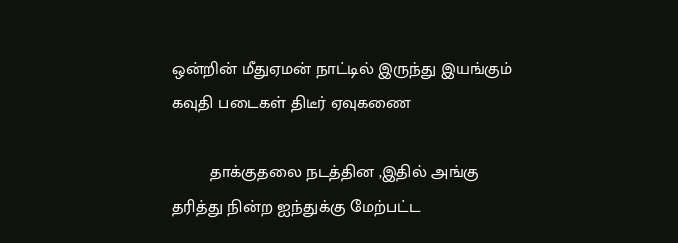ஒன்றின் மீதுஏமன் நாட்டில் இருந்து இயங்கும் கவுதி படைகள் திடீர் ஏவுகணை

        தாக்குதலை நடத்தின ,இதில் அங்கு தரித்து நின்ற ஐந்துக்கு மேற்பட்ட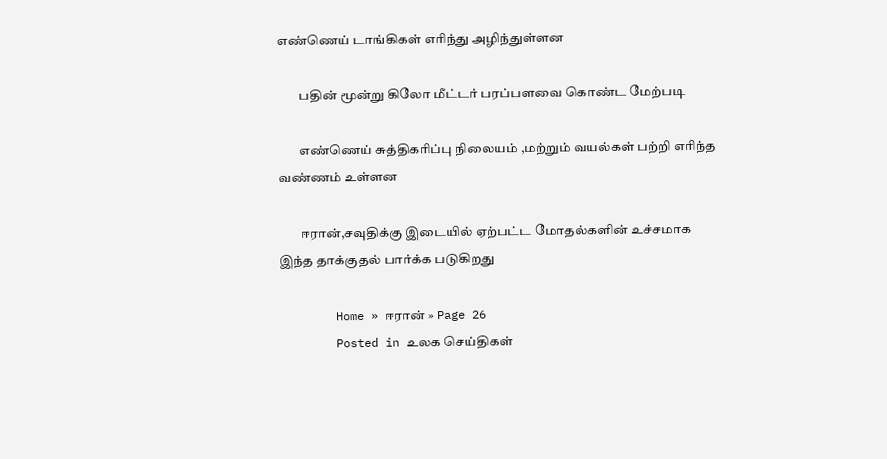எண்ணெய் டாங்கிகள் எரிந்து அழிந்துள்ளன

        பதின் மூன்று கிலோ மீட்டர் பரப்பளவை கொண்ட மேற்படி

        எண்ணெய் சுத்திகரிப்பு நிலையம் ,மற்றும் வயல்கள் பற்றி எரிந்த வண்ணம் உள்ளன

        ஈரான்,சவுதிக்கு இடையில் ஏற்பட்ட மோதல்களின் உச்சமாக இந்த தாக்குதல் பார்க்க படுகிறது

        Home » ஈரான் » Page 26
        Posted in உலக செய்திகள்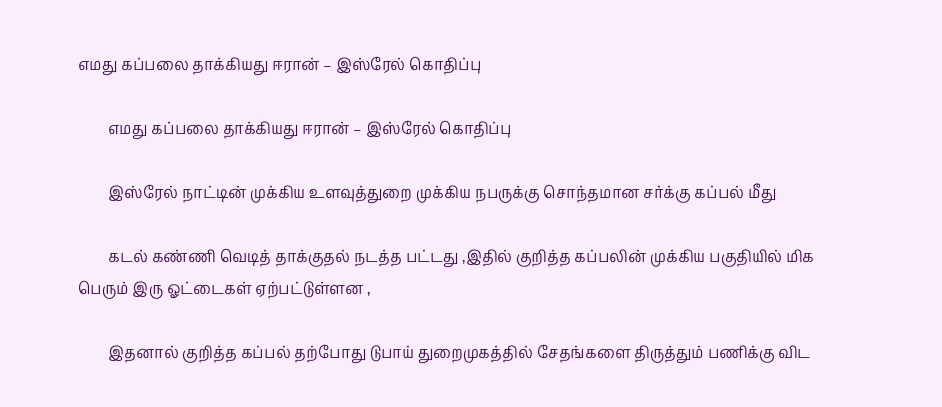எமது கப்பலை தாக்கியது ஈரான் – இஸ்ரேல் கொதிப்பு

        எமது கப்பலை தாக்கியது ஈரான் – இஸ்ரேல் கொதிப்பு

        இஸ்ரேல் நாட்டின் முக்கிய உளவுத்துறை முக்கிய நபருக்கு சொந்தமான சர்க்கு கப்பல் மீது

        கடல் கண்ணி வெடித் தாக்குதல் நடத்த பட்டது ,இதில் குறித்த கப்பலின் முக்கிய பகுதியில் மிக பெரும் இரு ஓட்டைகள் ஏற்பட்டுள்ளன ,

        இதனால் குறித்த கப்பல் தற்போது டுபாய் துறைமுகத்தில் சேதங்களை திருத்தும் பணிக்கு விட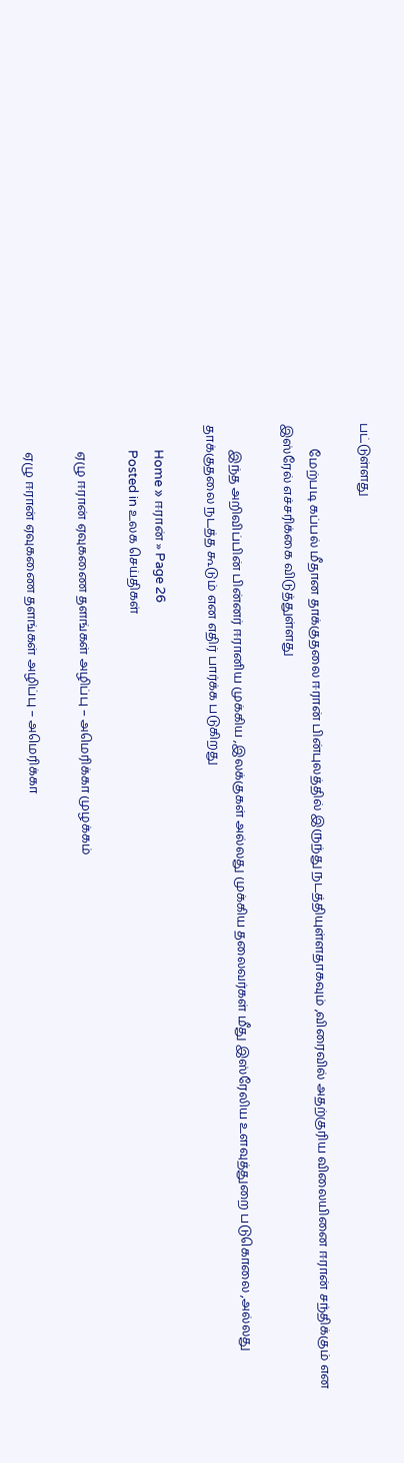பட்டுள்ளது

        மேற்படி கப்பல் மீதான தாக்குதலை ஈரான் பின்புலத்தில் இருந்து நடத்தியுள்ளதாகவும் ,விரைவில் அதற்குரிய விலையினை ஈரான் சந்திக்கும் என இஸ்ரேல் எச்சரிக்கை விடுத்துள்ளது

        இந்த அறிவிப்பின் பின்னர் ஈரானிய முக்கிய ,இலக்குகள் அல்லது முக்கிய தலைவர்கள் மீது இஸ்ரேலிய உளவுத்துறை படுகொலை ,அல்லது தாக்குதலை நடத்த கூடும் என எதிர் பார்க்க படுகிறது

        Home » ஈரான் » Page 26
        Posted in உலக செய்திகள்

        ஏழு ஈரான் ஏவுகணை தளங்கள் அழிப்பு – அமெரிக்கா முழக்கம்

        ஏழு ஈரான் ஏவுகணை தளங்கள் அழிப்பு – அமெரிக்கா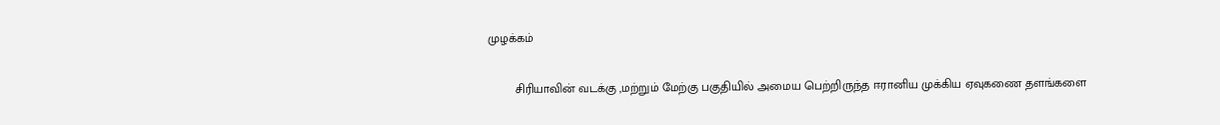முழக்கம்

        சிரியாவின் வடக்கு ,மற்றும் மேற்கு பகுதியில் அமைய பெற்றிருந்த ஈரானிய முக்கிய ஏவுகணை தளங்களை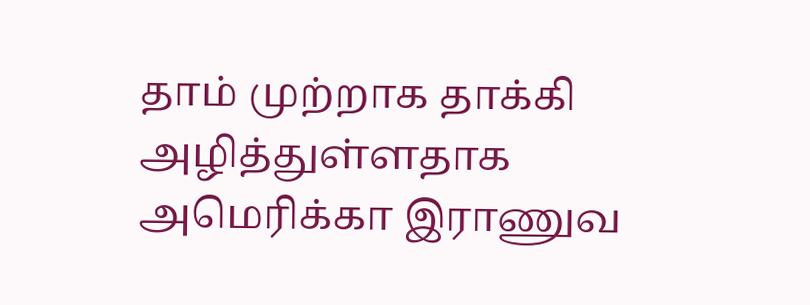தாம் முற்றாக தாக்கி அழித்துள்ளதாக அமெரிக்கா இராணுவ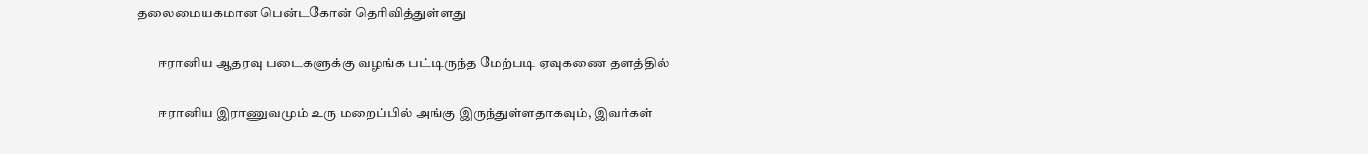தலைமையகமான பென்டகோன் தெரிவித்துள்ளது

        ஈரானிய ஆதரவு படைகளுக்கு வழங்க பட்டிருந்த மேற்படி ஏவுகணை தளத்தில்

        ஈரானிய இராணுவமும் உரு மறைப்பில் அங்கு இருந்துள்ளதாகவும், இவர்கள்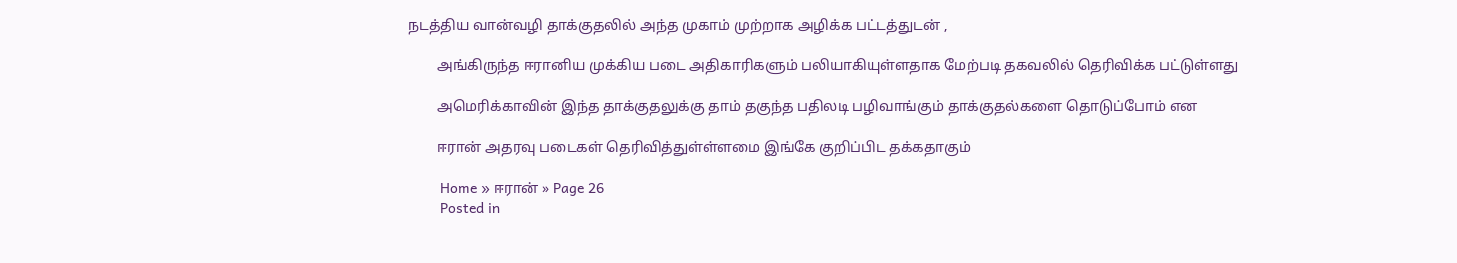நடத்திய வான்வழி தாக்குதலில் அந்த முகாம் முற்றாக அழிக்க பட்டத்துடன் ,

        அங்கிருந்த ஈரானிய முக்கிய படை அதிகாரிகளும் பலியாகியுள்ளதாக மேற்படி தகவலில் தெரிவிக்க பட்டுள்ளது

        அமெரிக்காவின் இந்த தாக்குதலுக்கு தாம் தகுந்த பதிலடி பழிவாங்கும் தாக்குதல்களை தொடுப்போம் என

        ஈரான் அதரவு படைகள் தெரிவித்துள்ள்ளமை இங்கே குறிப்பிட தக்கதாகும்

        Home » ஈரான் » Page 26
        Posted in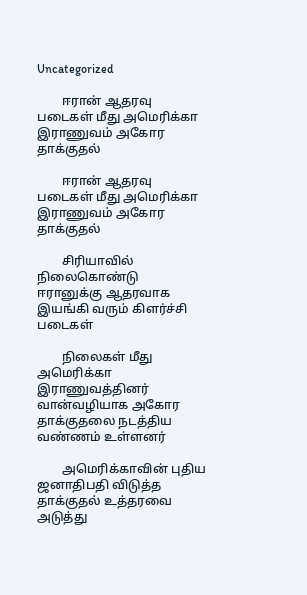Uncategorized

        ஈரான் ஆதரவு படைகள் மீது அமெரிக்கா இராணுவம் அகோர தாக்குதல்

        ஈரான் ஆதரவு படைகள் மீது அமெரிக்கா இராணுவம் அகோர தாக்குதல்

        சிரியாவில் நிலைகொண்டு ஈரானுக்கு ஆதரவாக இயங்கி வரும் கிளர்ச்சி படைகள்

        நிலைகள் மீது அமெரிக்கா இராணுவத்தினர் வான்வழியாக அகோர தாக்குதலை நடத்திய வண்ணம் உள்ளனர்

        அமெரிக்காவின் புதிய ஜனாதிபதி விடுத்த தாக்குதல் உத்தரவை அடுத்து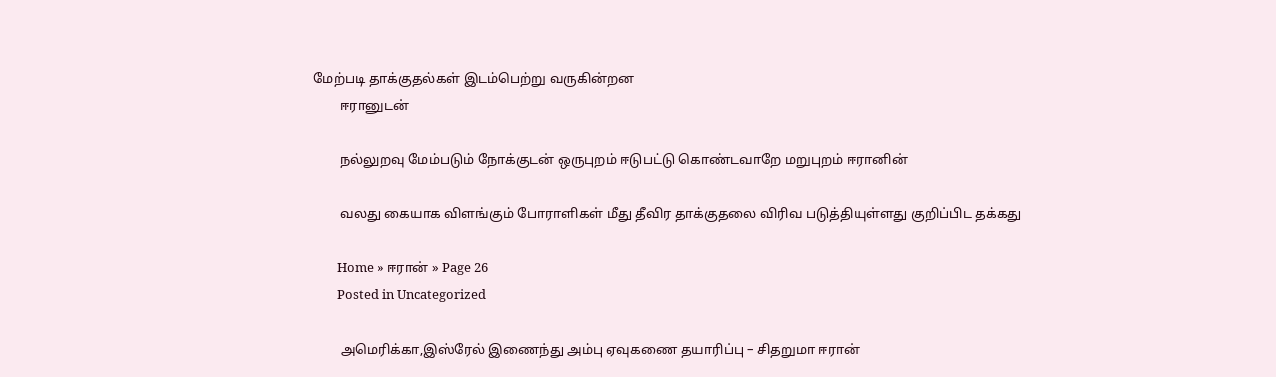மேற்படி தாக்குதல்கள் இடம்பெற்று வருகின்றன
        ஈரானுடன்

        நல்லுறவு மேம்படும் நோக்குடன் ஒருபுறம் ஈடுபட்டு கொண்டவாறே மறுபுறம் ஈரானின்

        வலது கையாக விளங்கும் போராளிகள் மீது தீவிர தாக்குதலை விரிவ படுத்தியுள்ளது குறிப்பிட தக்கது

        Home » ஈரான் » Page 26
        Posted in Uncategorized

        அமெரிக்கா,இஸ்ரேல் இணைந்து அம்பு ஏவுகணை தயாரிப்பு – சிதறுமா ஈரான்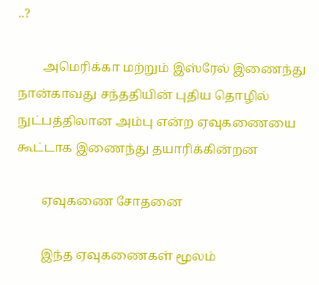..?

        அமெரிக்கா மற்றும் இஸ்ரேல் இணைந்து நான்காவது சந்ததியின் புதிய தொழில் நுட்பத்திலான அம்பு என்ற ஏவுகணையை கூட்டாக இணைந்து தயாரிக்கின்றன

        ஏவுகணை சோதனை

        இந்த ஏவுகணைகள் மூலம்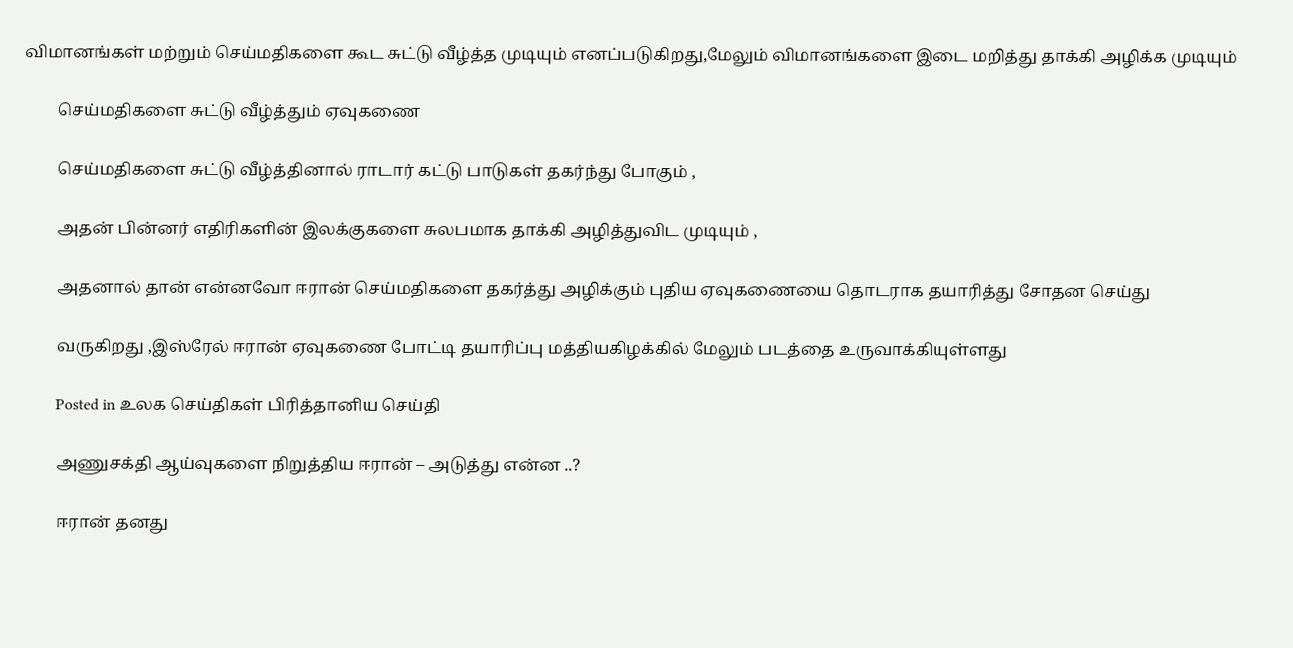விமானங்கள் மற்றும் செய்மதிகளை கூட சுட்டு வீழ்த்த முடியும் எனப்படுகிறது,மேலும் விமானங்களை இடை மறித்து தாக்கி அழிக்க முடியும்

        செய்மதிகளை சுட்டு வீழ்த்தும் ஏவுகணை

        செய்மதிகளை சுட்டு வீழ்த்தினால் ராடார் கட்டு பாடுகள் தகர்ந்து போகும் ,

        அதன் பின்னர் எதிரிகளின் இலக்குகளை சுலபமாக தாக்கி அழித்துவிட முடியும் ,

        அதனால் தான் என்னவோ ஈரான் செய்மதிகளை தகர்த்து அழிக்கும் புதிய ஏவுகணையை தொடராக தயாரித்து சோதன செய்து

        வருகிறது ,இஸ்ரேல் ஈரான் ஏவுகணை போட்டி தயாரிப்பு மத்தியகிழக்கில் மேலும் படத்தை உருவாக்கியுள்ளது

        Posted in உலக செய்திகள் பிரித்தானிய செய்தி

        அணுசக்தி ஆய்வுகளை நிறுத்திய ஈரான் – அடுத்து என்ன ..?

        ஈரான் தனது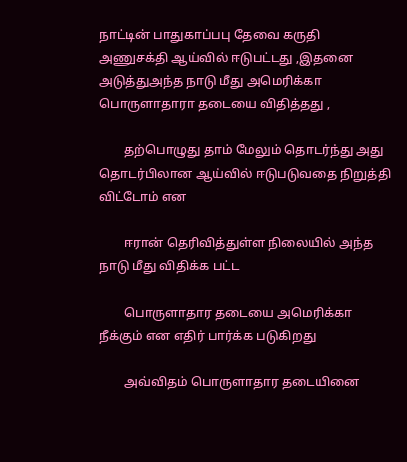நாட்டின் பாதுகாப்பபு தேவை கருதி அணுசக்தி ஆய்வில் ஈடுபட்டது ,இதனை அடுத்துஅந்த நாடு மீது அமெரிக்கா பொருளாதாரா தடையை விதித்தது ,

        தற்பொழுது தாம் மேலும் தொடர்ந்து அது தொடர்பிலான ஆய்வில் ஈடுபடுவதை நிறுத்தி விட்டோம் என

        ஈரான் தெரிவித்துள்ள நிலையில் அந்த நாடு மீது விதிக்க பட்ட

        பொருளாதார தடையை அமெரிக்கா நீக்கும் என எதிர் பார்க்க படுகிறது

        அவ்விதம் பொருளாதார தடையினை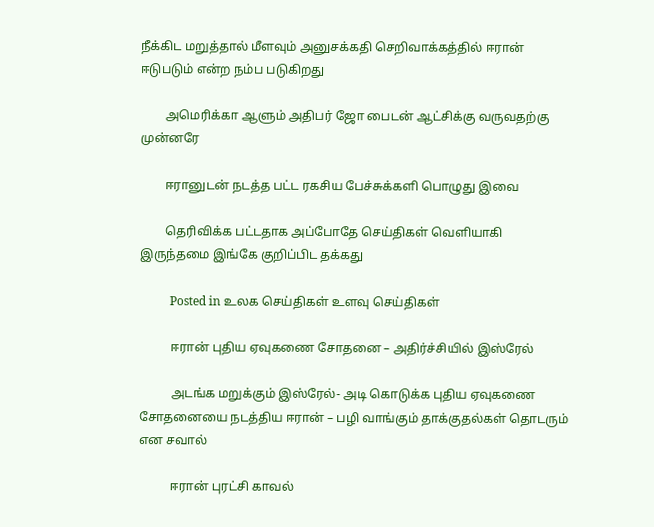நீக்கிட மறுத்தால் மீளவும் அனுசக்கதி செறிவாக்கத்தில் ஈரான் ஈடுபடும் என்ற நம்ப படுகிறது

        அமெரிக்கா ஆளும் அதிபர் ஜோ பைடன் ஆட்சிக்கு வருவதற்கு முன்னரே

        ஈரானுடன் நடத்த பட்ட ரகசிய பேச்சுக்களி பொழுது இவை

        தெரிவிக்க பட்டதாக அப்போதே செய்திகள் வெளியாகி இருந்தமை இங்கே குறிப்பிட தக்கது

          Posted in உலக செய்திகள் உளவு செய்திகள்

          ஈரான் புதிய ஏவுகணை சோதனை – அதிர்ச்சியில் இஸ்ரேல்

          அடங்க மறுக்கும் இஸ்ரேல்- அடி கொடுக்க புதிய ஏவுகணை சோதனையை நடத்திய ஈரான் – பழி வாங்கும் தாக்குதல்கள் தொடரும் என சவால்

          ஈரான் புரட்சி காவல்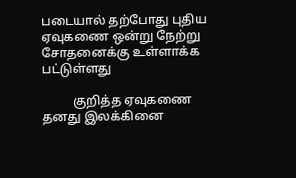படையால் தற்போது புதிய ஏவுகணை ஒன்று நேற்று சோதனைக்கு உள்ளாக்க பட்டுள்ளது

          குறித்த ஏவுகணை தனது இலக்கினை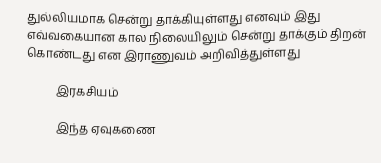துல்லியமாக சென்று தாக்கியுள்ளது எனவும் இது எவ்வகையான கால நிலையிலும் சென்று தாக்கும் திறன் கொண்டது என இராணுவம் அறிவித்துள்ளது

          இரகசியம்

          இந்த ஏவுகணை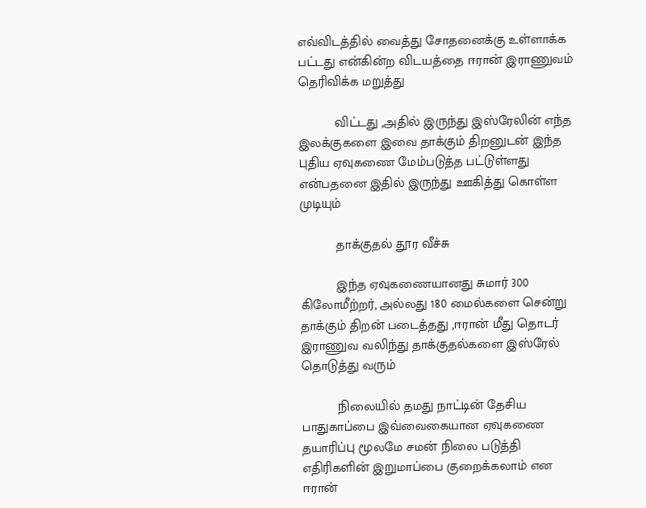எவ்விடத்தில் வைத்து சோதனைக்கு உள்ளாக்க பட்டது என்கின்ற விடயத்தை ஈரான் இராணுவம் தெரிவிக்க மறுத்து

          விட்டது ,அதில் இருந்து இஸ்ரேலின் எந்த இலக்குகளை இவை தாக்கும் திறனுடன் இந்த புதிய ஏவுகணை மேம்படுத்த பட்டுள்ளது என்பதனை இதில் இருந்து ஊகித்து கொள்ள முடியும்

          தாக்குதல் தூர வீச்சு

          இந்த ஏவுகணையானது சுமார் 300 கிலோமீற்றர், அல்லது 180 மைல்களை சென்று தாக்கும் திறன் படைத்தது ,ஈரான் மீது தொடர் இராணுவ வலிந்து தாக்குதல்களை இஸ்ரேல் தொடுத்து வரும்

          நிலையில் தமது நாட்டின் தேசிய பாதுகாப்பை இவ்வைகையான ஏவுகணை தயாரிப்பு மூலமே சமன் நிலை படுத்தி எதிரிகளின் இறுமாப்பை குறைக்கலாம் என ஈரான்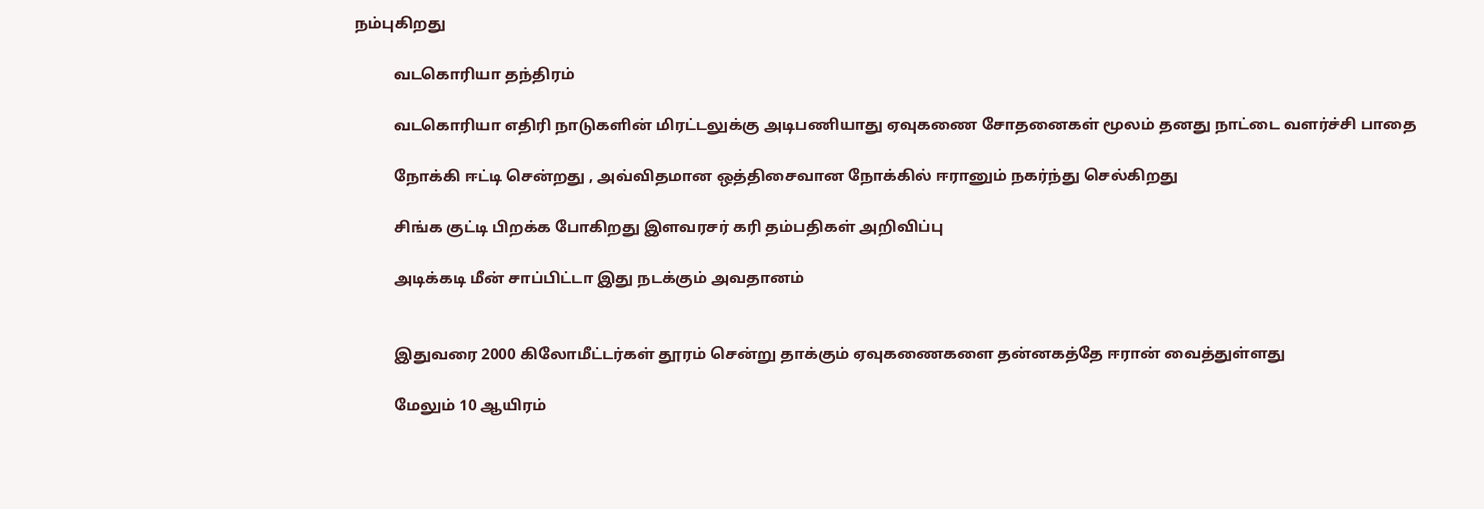நம்புகிறது

          வடகொரியா தந்திரம்

          வடகொரியா எதிரி நாடுகளின் மிரட்டலுக்கு அடிபணியாது ஏவுகணை சோதனைகள் மூலம் தனது நாட்டை வளர்ச்சி பாதை

          நோக்கி ஈட்டி சென்றது , அவ்விதமான ஒத்திசைவான நோக்கில் ஈரானும் நகர்ந்து செல்கிறது

          சிங்க குட்டி பிறக்க போகிறது இளவரசர் கரி தம்பதிகள் அறிவிப்பு

          அடிக்கடி மீன் சாப்பிட்டா இது நடக்கும் அவதானம்


          இதுவரை 2000 கிலோமீட்டர்கள் தூரம் சென்று தாக்கும் ஏவுகணைகளை தன்னகத்தே ஈரான் வைத்துள்ளது

          மேலும் 10 ஆயிரம்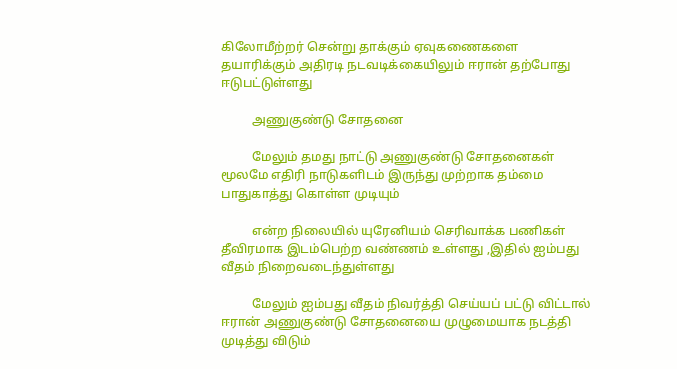கிலோமீற்றர் சென்று தாக்கும் ஏவுகணைகளை தயாரிக்கும் அதிரடி நடவடிக்கையிலும் ஈரான் தற்போது ஈடுபட்டுள்ளது

          அணுகுண்டு சோதனை

          மேலும் தமது நாட்டு அணுகுண்டு சோதனைகள் மூலமே எதிரி நாடுகளிடம் இருந்து முற்றாக தம்மை பாதுகாத்து கொள்ள முடியும்

          என்ற நிலையில் யுரேனியம் செரிவாக்க பணிகள் தீவிரமாக இடம்பெற்ற வண்ணம் உள்ளது ,இதில் ஐம்பது வீதம் நிறைவடைந்துள்ளது

          மேலும் ஐம்பது வீதம் நிவர்த்தி செய்யப் பட்டு விட்டால் ஈரான் அணுகுண்டு சோதனையை முழுமையாக நடத்தி முடித்து விடும்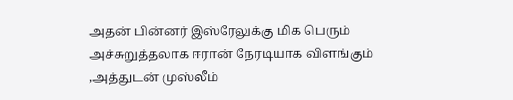அதன் பின்னர் இஸ்ரேலுக்கு மிக பெரும் அச்சுறுத்தலாக ஈரான் நேரடியாக விளங்கும் ,அத்துடன் முஸ்லீம்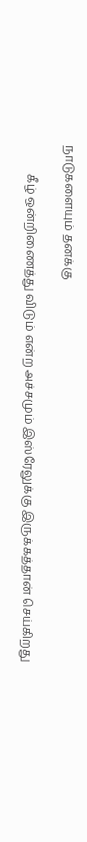நாடுகளையும் தனக்கு

          கீழ் ஒன்றிணைத்து விடும் என்ற அச்சமும் இஸ்ரேலுக்கு இருக்கத்தான் செய்கிறது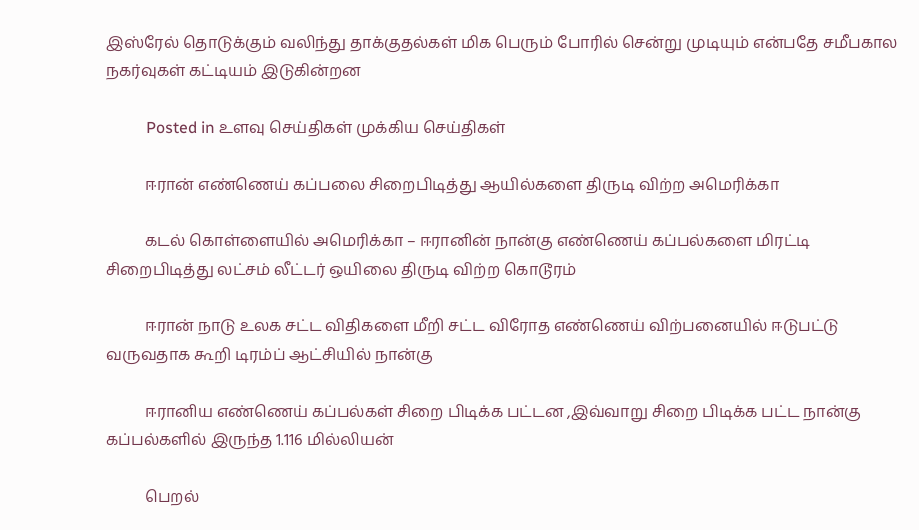இஸ்ரேல் தொடுக்கும் வலிந்து தாக்குதல்கள் மிக பெரும் போரில் சென்று முடியும் என்பதே சமீபகால நகர்வுகள் கட்டியம் இடுகின்றன

          Posted in உளவு செய்திகள் முக்கிய செய்திகள்

          ஈரான் எண்ணெய் கப்பலை சிறைபிடித்து ஆயில்களை திருடி விற்ற அமெரிக்கா

          கடல் கொள்ளையில் அமெரிக்கா – ஈரானின் நான்கு எண்ணெய் கப்பல்களை மிரட்டி சிறைபிடித்து லட்சம் லீட்டர் ஒயிலை திருடி விற்ற கொடூரம்

          ஈரான் நாடு உலக சட்ட விதிகளை மீறி சட்ட விரோத எண்ணெய் விற்பனையில் ஈடுபட்டு வருவதாக கூறி டிரம்ப் ஆட்சியில் நான்கு

          ஈரானிய எண்ணெய் கப்பல்கள் சிறை பிடிக்க பட்டன ,இவ்வாறு சிறை பிடிக்க பட்ட நான்கு கப்பல்களில் இருந்த 1.116 மில்லியன்

          பெறல்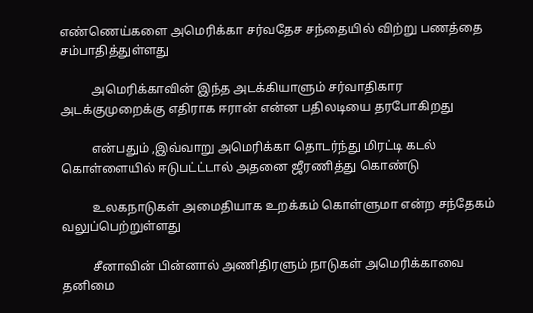எண்ணெய்களை அமெரிக்கா சர்வதேச சந்தையில் விற்று பணத்தை சம்பாதித்துள்ளது

          அமெரிக்காவின் இந்த அடக்கியாளும் சர்வாதிகார அடக்குமுறைக்கு எதிராக ஈரான் என்ன பதிலடியை தரபோகிறது

          என்பதும் ,இவ்வாறு அமெரிக்கா தொடர்ந்து மிரட்டி கடல் கொள்ளையில் ஈடுபட்ட்டால் அதனை ஜீரணித்து கொண்டு

          உலகநாடுகள் அமைதியாக உறக்கம் கொள்ளுமா என்ற சந்தேகம் வலுப்பெற்றுள்ளது

          சீனாவின் பின்னால் அணிதிரளும் நாடுகள் அமெரிக்காவை தனிமை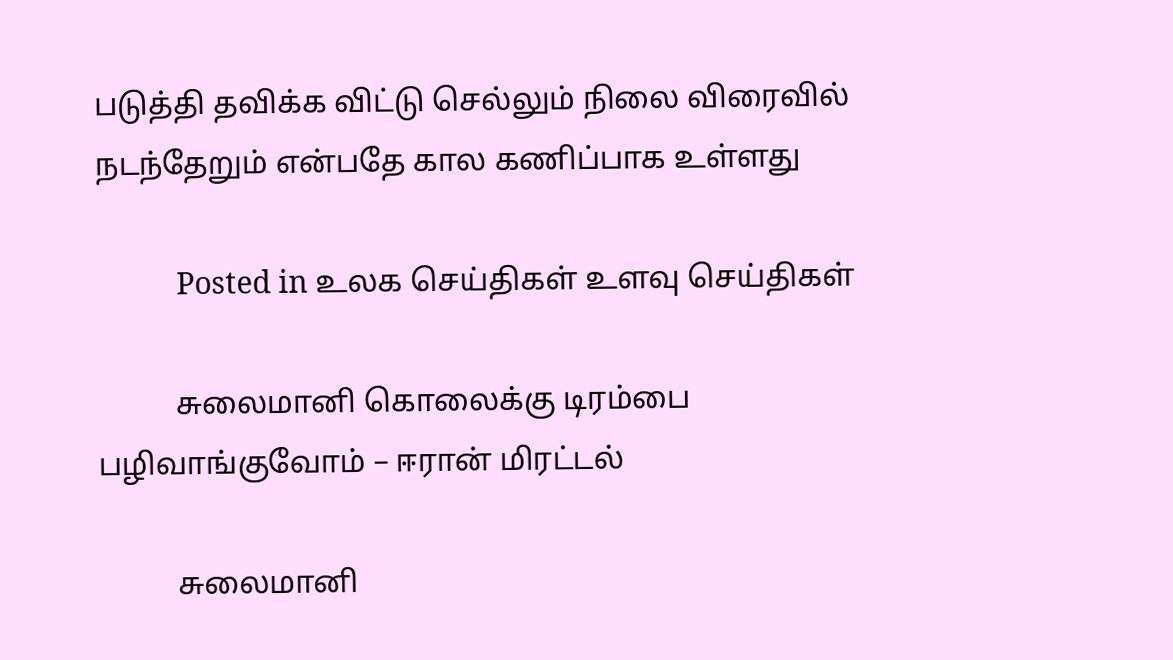படுத்தி தவிக்க விட்டு செல்லும் நிலை விரைவில் நடந்தேறும் என்பதே கால கணிப்பாக உள்ளது

          Posted in உலக செய்திகள் உளவு செய்திகள்

          சுலைமானி கொலைக்கு டிரம்பை பழிவாங்குவோம் – ஈரான் மிரட்டல்

          சுலைமானி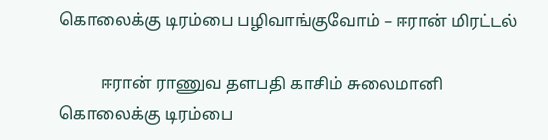கொலைக்கு டிரம்பை பழிவாங்குவோம் – ஈரான் மிரட்டல்

          ஈரான் ராணுவ தளபதி காசிம் சுலைமானி கொலைக்கு டிரம்பை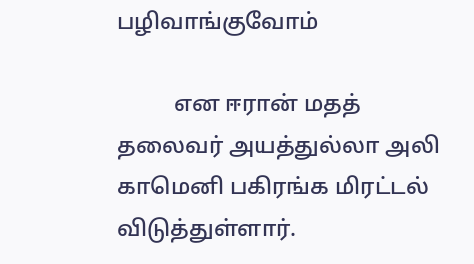பழிவாங்குவோம்

          என ஈரான் மதத் தலைவர் அயத்துல்லா அலி காமெனி பகிரங்க மிரட்டல் விடுத்துள்ளார்.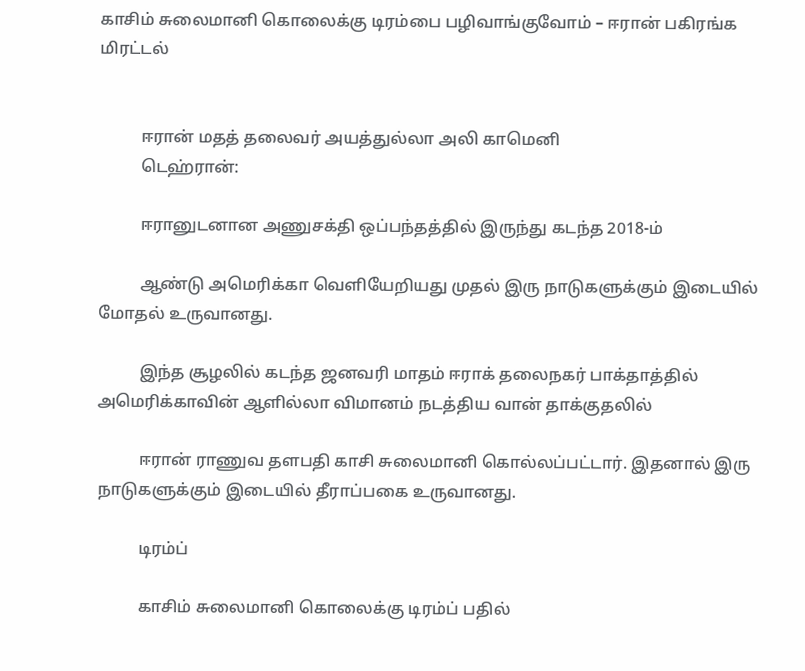காசிம் சுலைமானி கொலைக்கு டிரம்பை பழிவாங்குவோம் – ஈரான் பகிரங்க மிரட்டல்


          ஈரான் மதத் தலைவர் அயத்துல்லா அலி காமெனி
          டெஹ்ரான்:

          ஈரானுடனான அணுசக்தி ஒப்பந்தத்தில் இருந்து கடந்த 2018-ம்

          ஆண்டு அமெரிக்கா வெளியேறியது முதல் இரு நாடுகளுக்கும் இடையில் மோதல் உருவானது.

          இந்த சூழலில் கடந்த ஜனவரி மாதம் ஈராக் தலைநகர் பாக்தாத்தில் அமெரிக்காவின் ஆளில்லா விமானம் நடத்திய வான் தாக்குதலில்

          ஈரான் ராணுவ தளபதி காசி சுலைமானி கொல்லப்பட்டார். இதனால் இரு நாடுகளுக்கும் இடையில் தீராப்பகை உருவானது.

          டிரம்ப்

          காசிம் சுலைமானி கொலைக்கு டிரம்ப் பதில்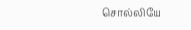சொல்லியே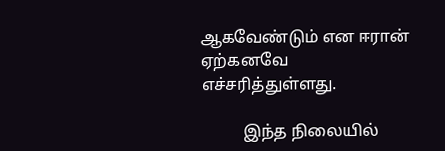ஆகவேண்டும் என ஈரான் ஏற்கனவே எச்சரித்துள்ளது.

          இந்த நிலையில்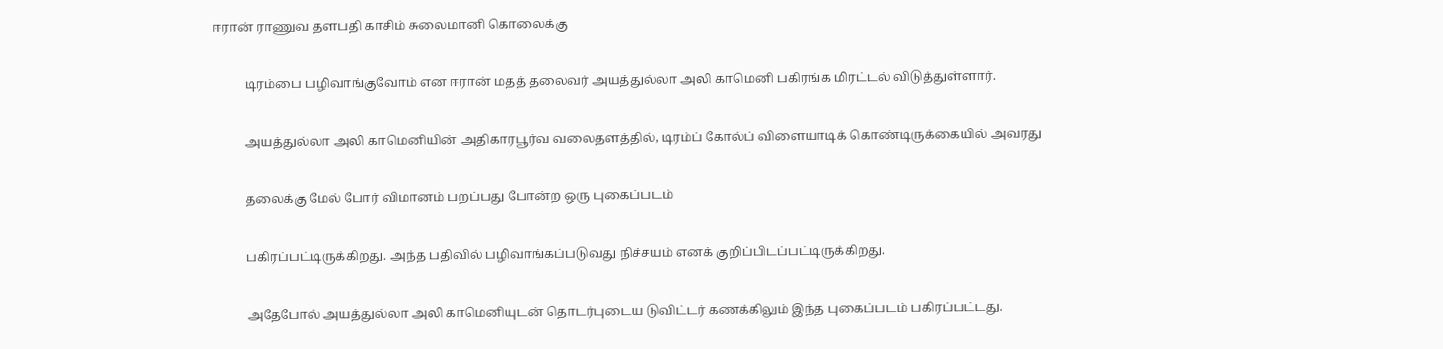ஈரான் ராணுவ தளபதி காசிம் சுலைமானி கொலைக்கு

          டிரம்பை பழிவாங்குவோம் என ஈரான் மதத் தலைவர் அயத்துல்லா அலி காமெனி பகிரங்க மிரட்டல் விடுத்துள்ளார்.

          அயத்துல்லா அலி காமெனியின் அதிகாரபூர்வ வலைதளத்தில், டிரம்ப் கோல்ப் விளையாடிக் கொண்டிருக்கையில் அவரது

          தலைக்கு மேல் போர் விமானம் பறப்பது போன்ற ஒரு புகைப்படம்

          பகிரப்பட்டிருக்கிறது. அந்த பதிவில் பழிவாங்கப்படுவது நிச்சயம் எனக் குறிப்பிடப்பட்டிருக்கிறது.

          அதேபோல் அயத்துல்லா அலி காமெனியுடன் தொடர்புடைய டுவிட்டர் கணக்கிலும் இந்த புகைப்படம் பகிரப்பட்டது.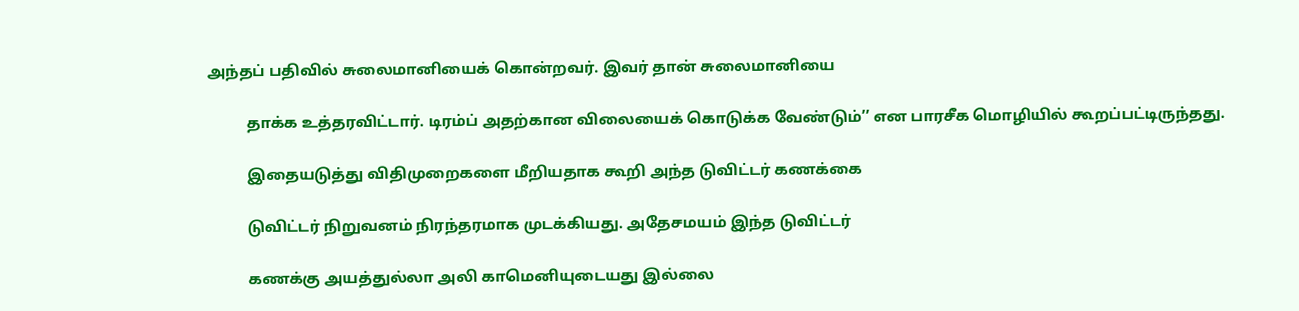அந்தப் பதிவில் சுலைமானியைக் கொன்றவர். இவர் தான் சுலைமானியை

          தாக்க உத்தரவிட்டார். டிரம்ப் அதற்கான விலையைக் கொடுக்க வேண்டும்’’ என பாரசீக மொழியில்‌ கூறப்பட்டிருந்தது.

          இதையடுத்து விதிமுறைகளை மீறியதாக கூறி அந்த டுவிட்டர் கணக்கை

          டுவிட்டர் நிறுவனம் நிரந்தரமாக முடக்கியது. அதேசமயம் இந்த டுவிட்டர்

          கணக்கு அயத்துல்லா அலி காமெனியுடையது இல்லை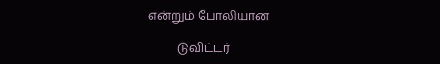என்றும் போலியான

          டுவிட்டர்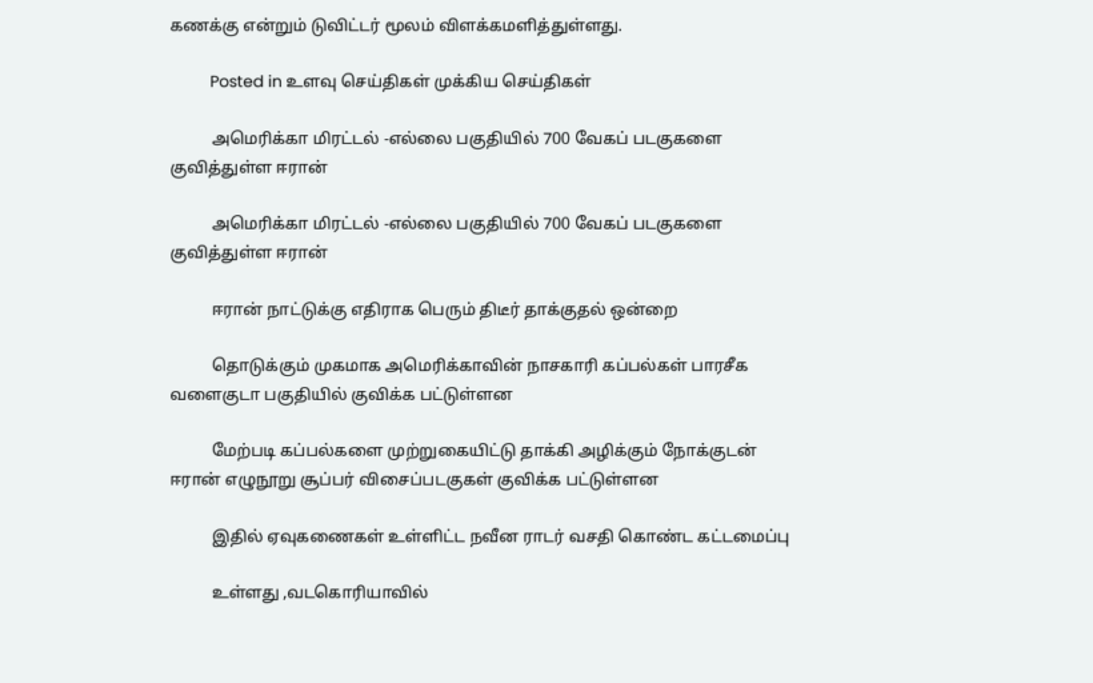கணக்கு என்றும் டுவிட்டர் மூலம் விளக்கமளித்துள்ளது.

          Posted in உளவு செய்திகள் முக்கிய செய்திகள்

          அமெரிக்கா மிரட்டல் -எல்லை பகுதியில் 700 வேகப் படகுகளை குவித்துள்ள ஈரான்

          அமெரிக்கா மிரட்டல் -எல்லை பகுதியில் 700 வேகப் படகுகளை குவித்துள்ள ஈரான்

          ஈரான் நாட்டுக்கு எதிராக பெரும் திடீர் தாக்குதல் ஒன்றை

          தொடுக்கும் முகமாக அமெரிக்காவின் நாசகாரி கப்பல்கள் பாரசீக வளைகுடா பகுதியில் குவிக்க பட்டுள்ளன

          மேற்படி கப்பல்களை முற்றுகையிட்டு தாக்கி அழிக்கும் நோக்குடன் ஈரான் எழுநூறு சூப்பர் விசைப்படகுகள் குவிக்க பட்டுள்ளன

          இதில் ஏவுகணைகள் உள்ளிட்ட நவீன ராடர் வசதி கொண்ட கட்டமைப்பு

          உள்ளது ,வடகொரியாவில்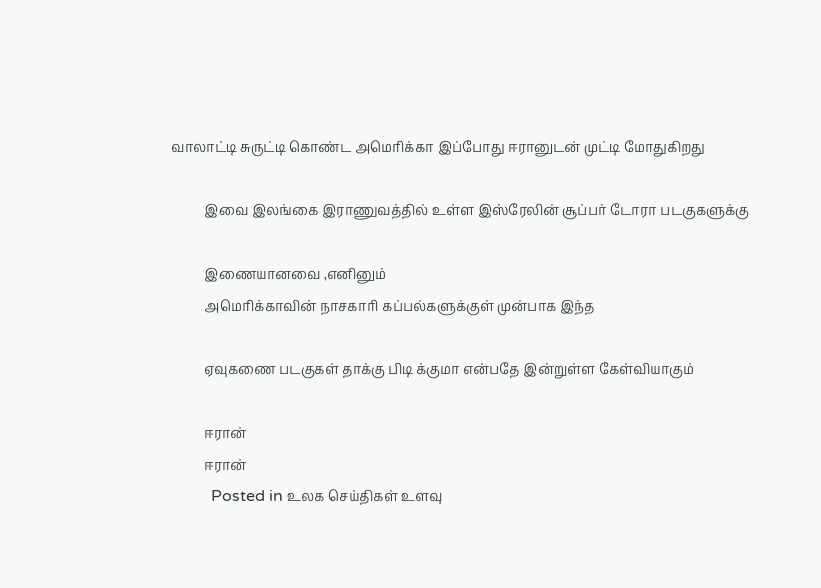வாலாட்டி சுருட்டி கொண்ட அமெரிக்கா இப்போது ஈரானுடன் முட்டி மோதுகிறது

          இவை இலங்கை இராணுவத்தில் உள்ள இஸ்ரேலின் சூப்பர் டோரா படகுகளுக்கு

          இணையானவை ,எனினும்
          அமெரிக்காவின் நாசகாரி கப்பல்களுக்குள் முன்பாக இந்த

          ஏவுகணை படகுகள் தாக்கு பிடி க்குமா என்பதே இன்றுள்ள கேள்வியாகும்

          ஈரான்
          ஈரான்
          Posted in உலக செய்திகள் உளவு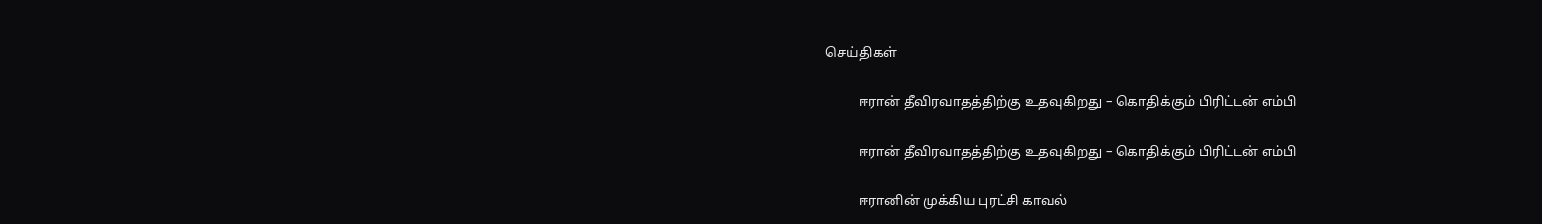செய்திகள்

          ஈரான் தீவிரவாதத்திற்கு உதவுகிறது – கொதிக்கும் பிரிட்டன் எம்பி

          ஈரான் தீவிரவாதத்திற்கு உதவுகிறது – கொதிக்கும் பிரிட்டன் எம்பி

          ஈரானின் முக்கிய புரட்சி காவல்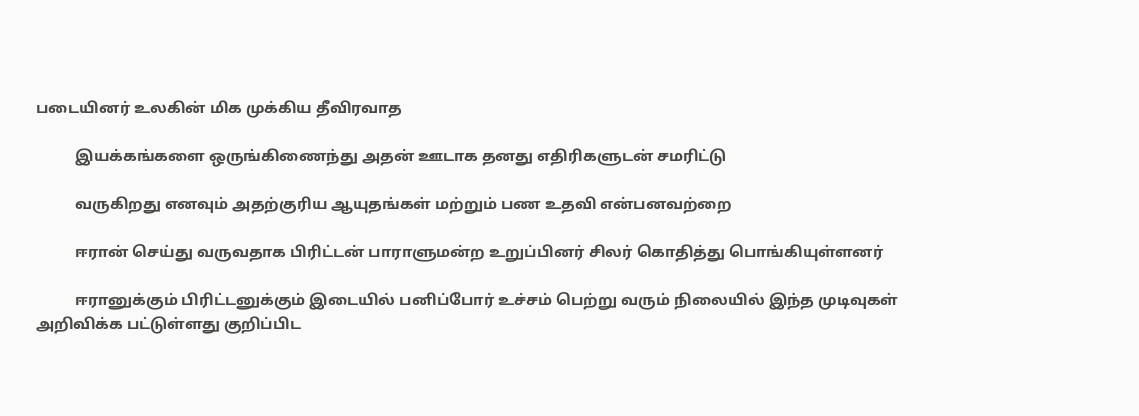படையினர் உலகின் மிக முக்கிய தீவிரவாத

          இயக்கங்களை ஒருங்கிணைந்து அதன் ஊடாக தனது எதிரிகளுடன் சமரிட்டு

          வருகிறது எனவும் அதற்குரிய ஆயுதங்கள் மற்றும் பண உதவி என்பனவற்றை

          ஈரான் செய்து வருவதாக பிரிட்டன் பாராளுமன்ற உறுப்பினர் சிலர் கொதித்து பொங்கியுள்ளனர்

          ஈரானுக்கும் பிரிட்டனுக்கும் இடையில் பனிப்போர் உச்சம் பெற்று வரும் நிலையில் இந்த முடிவுகள் அறிவிக்க பட்டுள்ளது குறிப்பிட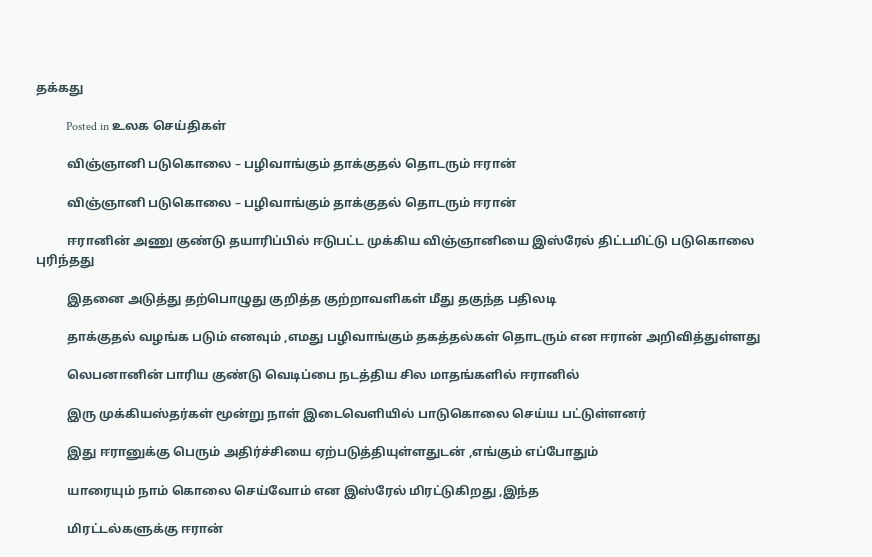தக்கது

          Posted in உலக செய்திகள்

          விஞ்ஞானி படுகொலை – பழிவாங்கும் தாக்குதல் தொடரும் ஈரான்

          விஞ்ஞானி படுகொலை – பழிவாங்கும் தாக்குதல் தொடரும் ஈரான்

          ஈரானின் அணு குண்டு தயாரிப்பில் ஈடுபட்ட முக்கிய விஞ்ஞானியை இஸ்ரேல் திட்டமிட்டு படுகொலை புரிந்தது

          இதனை அடுத்து தற்பொழுது குறித்த குற்றாவளிகள் மீது தகுந்த பதிலடி

          தாக்குதல் வழங்க படும் எனவும் ,எமது பழிவாங்கும் தகத்தல்கள் தொடரும் என ஈரான் அறிவித்துள்ளது

          லெபனானின் பாரிய குண்டு வெடிப்பை நடத்திய சில மாதங்களில் ஈரானில்

          இரு முக்கியஸ்தர்கள் மூன்று நாள் இடைவெளியில் பாடுகொலை செய்ய பட்டுள்ளனர்

          இது ஈரானுக்கு பெரும் அதிர்ச்சியை ஏற்படுத்தியுள்ளதுடன் ,எங்கும் எப்போதும்

          யாரையும் நாம் கொலை செய்வோம் என இஸ்ரேல் மிரட்டுகிறது ,இந்த

          மிரட்டல்களுக்கு ஈரான்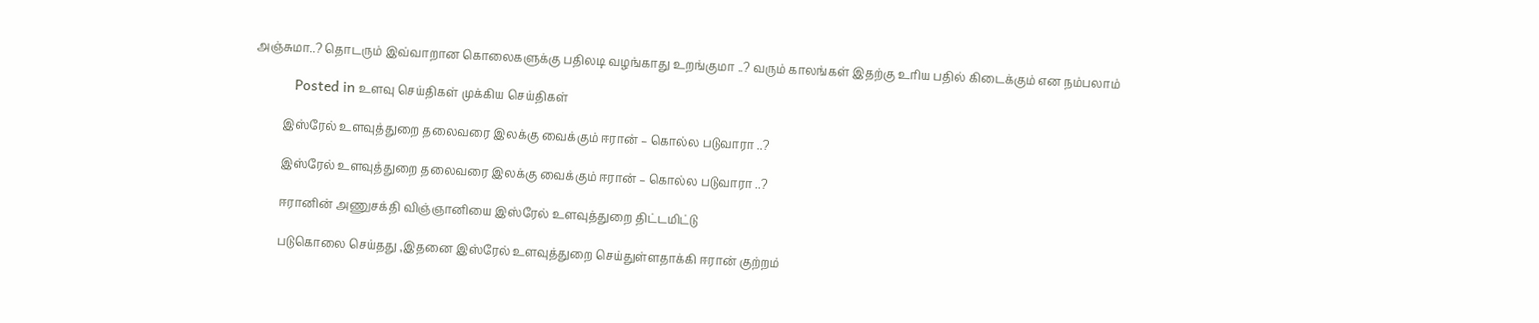அஞ்சுமா..? தொடரும் இவ்வாறான கொலைகளுக்கு பதிலடி வழங்காது உறங்குமா ..? வரும் காலங்கள் இதற்கு உரிய பதில் கிடைக்கும் என நம்பலாம்

          Posted in உளவு செய்திகள் முக்கிய செய்திகள்

          இஸ்ரேல் உளவுத்துறை தலைவரை இலக்கு வைக்கும் ஈரான் – கொல்ல படுவாரா ..?

          இஸ்ரேல் உளவுத்துறை தலைவரை இலக்கு வைக்கும் ஈரான் – கொல்ல படுவாரா ..?

          ஈரானின் அணுசக்தி விஞ்ஞானியை இஸ்ரேல் உளவுத்துறை திட்டமிட்டு

          படுகொலை செய்தது ,இதனை இஸ்ரேல் உளவுத்துறை செய்துள்ளதாக்கி ஈரான் குற்றம்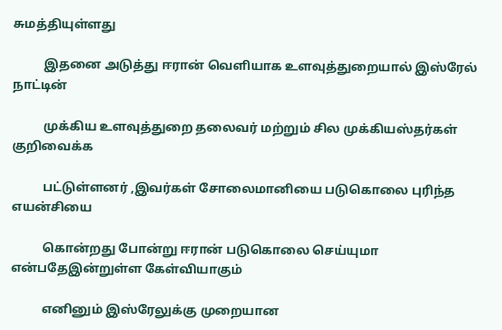சுமத்தியுள்ளது

          இதனை அடுத்து ஈரான் வெளியாக உளவுத்துறையால் இஸ்ரேல் நாட்டின்

          முக்கிய உளவுத்துறை தலைவர் மற்றும் சில முக்கியஸ்தர்கள் குறிவைக்க

          பட்டுள்ளனர் ,இவர்கள் சோலைமானியை படுகொலை புரிந்த எயன்சியை

          கொன்றது போன்று ஈரான் படுகொலை செய்யுமா என்பதேஇன்றுள்ள கேள்வியாகும்

          எனினும் இஸ்ரேலுக்கு முறையான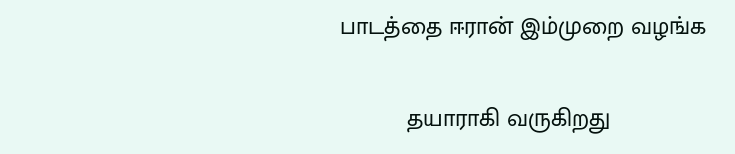பாடத்தை ஈரான் இம்முறை வழங்க

          தயாராகி வருகிறது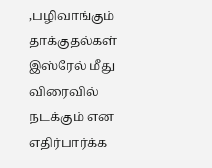,பழிவாங்கும் தாக்குதல்கள் இஸ்ரேல் மீது விரைவில் நடக்கும் என எதிர்பார்க்க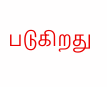படுகிறது